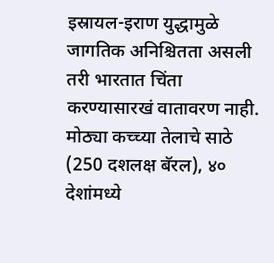इस्रायल-इराण युद्धामुळे जागतिक अनिश्चितता असली तरी भारतात चिंता करण्यासारखं वातावरण नाही. मोठ्या कच्च्या तेलाचे साठे (250 दशलक्ष बॅरल), ४० देशांमध्ये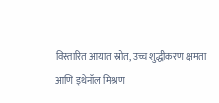विस्तारित आयात स्रोत, उच्च शुद्धीकरण क्षमता आणि इथेनॉल मिश्रण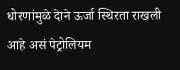धोरणांमुळे देाने ऊर्जा स्थिरता राखली आहे असं पेट्रोलियम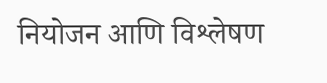नियोजन आणि विश्लेषण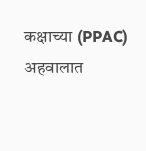कक्षाच्या (PPAC) अहवालात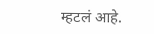म्हटलं आहे.